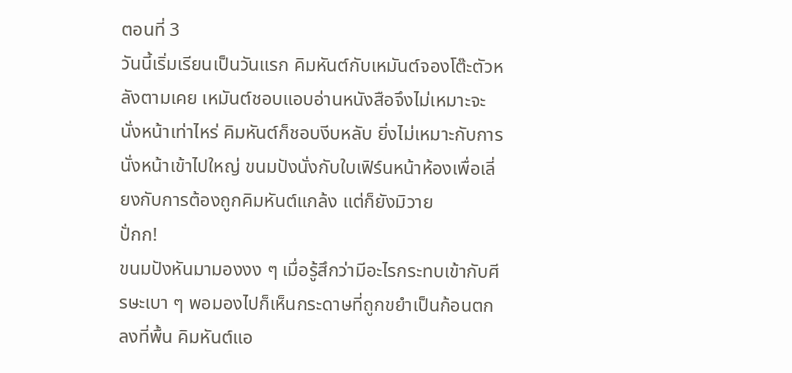ตอนที่ 3
วันนี้เริ่มเรียนเป็นวันแรก คิมหันต์กับเหมันต์จองโต๊ะตัวหลังตามเคย เหมันต์ชอบแอบอ่านหนังสือจึงไม่เหมาะจะนั่งหน้าเท่าไหร่ คิมหันต์ก็ชอบงีบหลับ ยิ่งไม่เหมาะกับการนั่งหน้าเข้าไปใหญ่ ขนมปังนั่งกับใบเฟิร์นหน้าห้องเพื่อเลี่ยงกับการต้องถูกคิมหันต์แกล้ง แต่ก็ยังมิวาย
ปั่กก!
ขนมปังหันมามองงง ๆ เมื่อรู้สึกว่ามีอะไรกระทบเข้ากับศีรษะเบา ๆ พอมองไปก็เห็นกระดาษที่ถูกขยำเป็นก้อนตกลงที่พื้น คิมหันต์แอ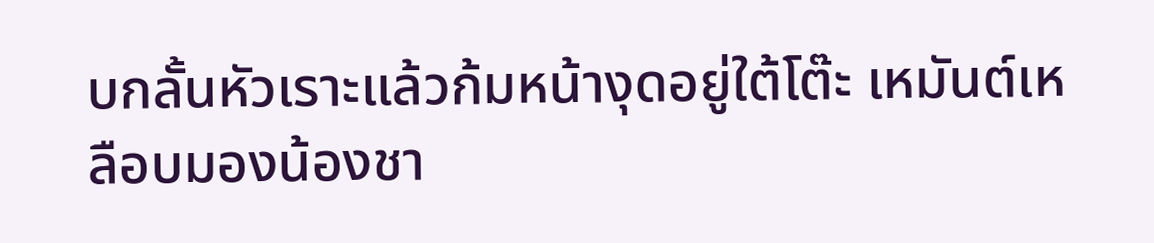บกลั้นหัวเราะแล้วก้มหน้างุดอยู่ใต้โต๊ะ เหมันต์เหลือบมองน้องชา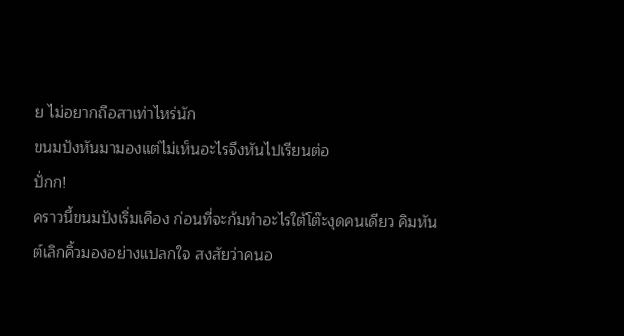ย ไม่อยากถือสาเท่าไหร่นัก
ขนมปังหันมามองแต่ไม่เห็นอะไรจึงหันไปเรียนต่อ
ปั่กก!
คราวนี้ขนมปังเริ่มเคือง ก่อนที่จะก้มทำอะไรใต้โต๊ะงุดคนเดียว คิมหันต์เลิกคิ้วมองอย่างแปลกใจ สงสัยว่าคนอ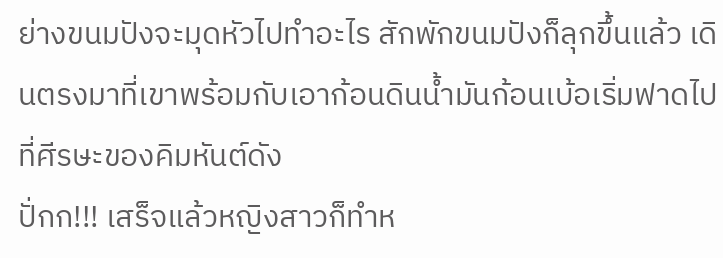ย่างขนมปังจะมุดหัวไปทำอะไร สักพักขนมปังก็ลุกขึ้นแล้ว เดินตรงมาที่เขาพร้อมกับเอาก้อนดินน้ำมันก้อนเบ้อเริ่มฟาดไปที่ศีรษะของคิมหันต์ดัง
ปั่กก!!! เสร็จแล้วหญิงสาวก็ทำห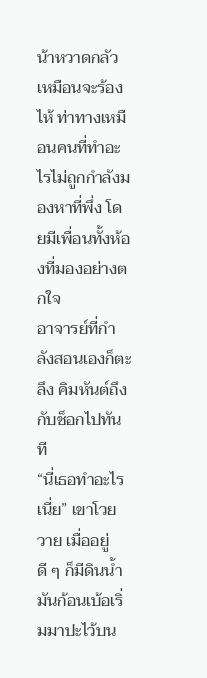น้าหวาดกลัวเหมือนจะร้องไห้ ท่าทางเหมือนคนที่ทำอะไรไม่ถูกกำลังมองหาที่พึ่ง โดยมีเพื่อนทั้งห้องที่มองอย่างตกใจ
อาจารย์ที่กำลังสอนเองก็ตะลึง คิมหันต์ถึงกับช็อกไปทันที
“นี่เธอทำอะไรเนี่ย” เขาโวยวาย เมื่ออยู่ดี ๆ ก็มีดินน้ำมันก้อนเบ้อเริ่มมาปะไว้บน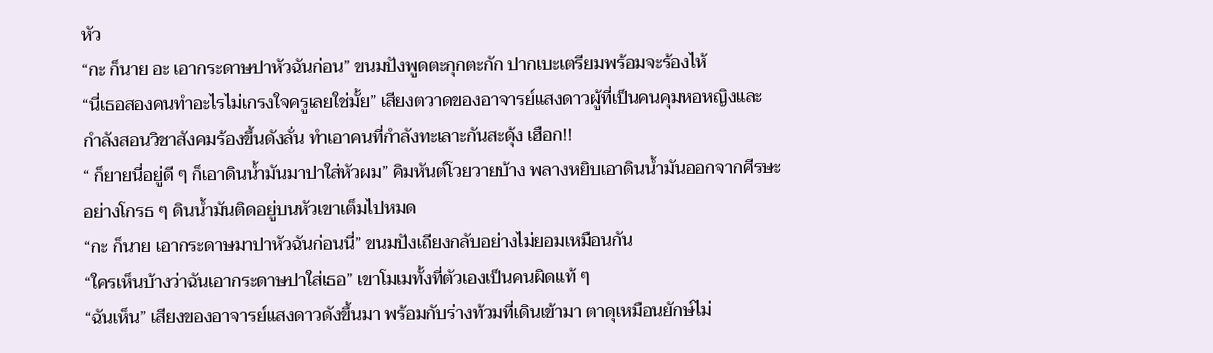หัว
“กะ ก็นาย อะ เอากระดาษปาหัวฉันก่อน” ขนมปังพูดตะกุกตะกัก ปากเบะเตรียมพร้อมจะร้องไห้
“นี่เธอสองคนทำอะไรไม่เกรงใจครูเลยใช่มั้ย” เสียงตวาดของอาจารย์แสงดาวผู้ที่เป็นคนคุมหอหญิงและกำลังสอนวิชาสังคมร้องขึ้นดังลั่น ทำเอาคนที่กำลังทะเลาะกันสะดุ้ง เฮือก!!
“ ก็ยายนี่อยู่ดี ๆ ก็เอาดินน้ำมันมาปาใส่หัวผม” คิมหันต์โวยวายบ้าง พลางหยิบเอาดินน้ำมันออกจากศีรษะ อย่างโกรธ ๆ ดินน้ำมันติดอยู่บนหัวเขาเต็มไปหมด
“กะ ก็นาย เอากระดาษมาปาหัวฉันก่อนนี่” ขนมปังเถียงกลับอย่างไม่ยอมเหมือนกัน
“ใครเห็นบ้างว่าฉันเอากระดาษปาใส่เธอ” เขาโมเมทั้งที่ตัวเองเป็นคนผิดแท้ ๆ
“ฉันเห็น” เสียงของอาจารย์แสงดาวดังขึ้นมา พร้อมกับร่างท้วมที่เดินเข้ามา ตาดุเหมือนยักษ์ไม่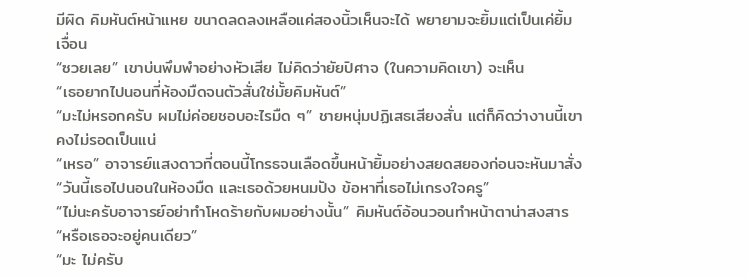มีผิด คิมหันต์หน้าแหย ขนาดลดลงเหลือแค่สองนิ้วเห็นจะได้ พยายามจะยิ้มแต่เป็นเค่ยิ้มเจื่อน
“ซวยเลย” เขาบ่นพึมพำอย่างหัวเสีย ไม่คิดว่ายัยปิศาจ (ในความคิดเขา) จะเห็น
“เธอยากไปนอนที่ห้องมืดจนตัวสั่นใช่มั้ยคิมหันต์”
“มะไม่หรอกครับ ผมไม่ค่อยชอบอะไรมืด ๆ” ชายหนุ่มปฏิเสธเสียงสั่น แต่ก็คิดว่างานนี้เขาคงไม่รอดเป็นแน่
“เหรอ” อาจารย์แสงดาวที่ตอนนี้โกรธจนเลือดขึ้นหน้ายิ้มอย่างสยดสยองก่อนจะหันมาสั่ง
“วันนี้เธอไปนอนในห้องมืด และเธอด้วยหนมปัง ข้อหาที่เธอไม่เกรงใจครู”
“ไม่นะครับอาจารย์อย่าทำโหดร้ายกับผมอย่างนั้น” คิมหันต์อ้อนวอนทำหน้าตาน่าสงสาร
“หรือเธอจะอยู่คนเดียว”
“มะ ไม่ครับ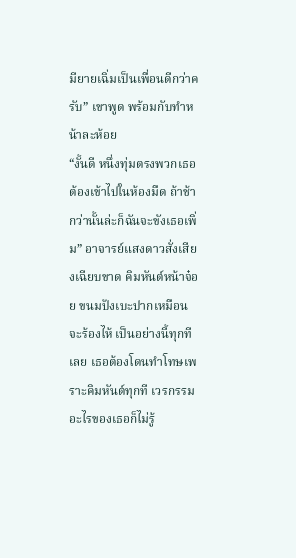มียายเฉิ่มเป็นเพื่อนดีกว่าครับ” เขาพูด พร้อมกับทำหน้าละห้อย
“งั้นดี หนึ่งทุ่มตรงพวกเธอต้องเข้าไปในห้องมืด ถ้าช้ากว่านั้นล่ะก็ฉันจะขังเธอเพิ่ม” อาจารย์แสงดาวสั่งเสียงเฉียบขาด คิมหันต์หน้าจ๋อย ขนมปังเบะปากเหมือนจะร้องไห้ เป็นอย่างนี้ทุกทีเลย เธอต้องโดนทำโทษเพราะคิมหันต์ทุกที เวรกรรมอะไรของเธอก็ไม่รู้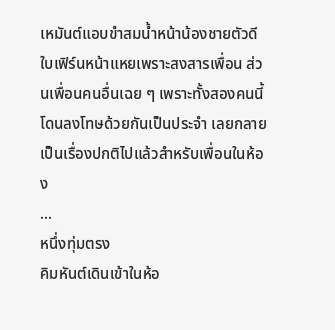เหมันต์แอบขำสมน้ำหน้าน้องชายตัวดี ใบเฟิร์นหน้าแหยเพราะสงสารเพื่อน ส่วนเพื่อนคนอื่นเฉย ๆ เพราะทั้งสองคนนี้โดนลงโทษด้วยกันเป็นประจำ เลยกลายเป็นเรื่องปกติไปแล้วสำหรับเพื่อนในห้อง
...
หนึ่งทุ่มตรง
คิมหันต์เดินเข้าในห้อ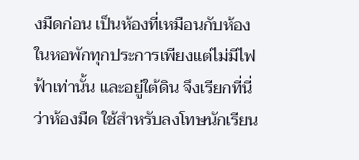งมืดก่อน เป็นห้องที่เหมือนกับห้องในหอพักทุกประการเพียงแต่ไม่มีไฟฟ้าเท่านั้น และอยู่ใต้ดิน จึงเรียกที่นี่ว่าห้องมืด ใช้สำหรับลงโทษนักเรียน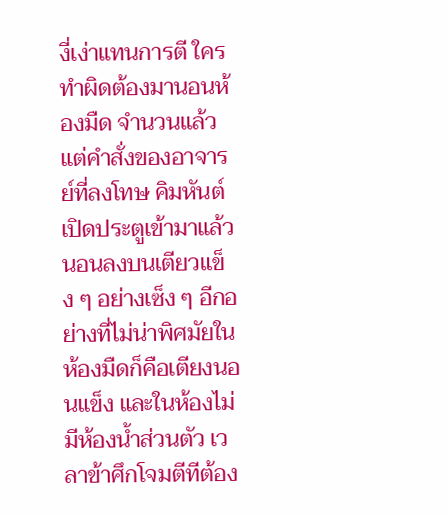งี่เง่าแทนการตี ใครทำผิดต้องมานอนห้องมืด จำนวนแล้วแต่คำสั่งของอาจารย์ที่ลงโทษ คิมหันต์เปิดประตูเข้ามาแล้วนอนลงบนเตียวแข็ง ๆ อย่างเซ็ง ๆ อีกอย่างที่ไม่น่าพิศมัยในห้องมืดก็คือเตียงนอนแข็ง และในห้องไม่มีห้องน้ำส่วนตัว เวลาข้าศึกโจมตีทีต้อง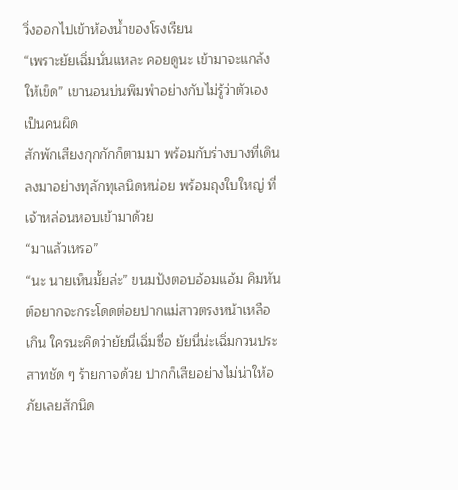วิ่งออกไปเข้าห้องน้ำของโรงเรียน
“เพราะยัยเฉิ่มนั่นแหละ คอยดูนะ เข้ามาจะแกล้งให้เข็ด” เขานอนบ่นพึมพำอย่างกับไม่รู้ว่าตัวเองเป็นคนผิด
สักพักเสียงกุกกักก็ตามมา พร้อมกับร่างบางที่เดินลงมาอย่างทุลักทุเลนิดหน่อย พร้อมถุงใบใหญ่ ที่เจ้าหล่อนหอบเข้ามาด้วย
“มาแล้วเหรอ”
“นะ นายเห็นมั้ยล่ะ” ขนมปังตอบอ้อมแอ้ม คิมหันต์อยากจะกระโดดต่อยปากแม่สาวตรงหน้าเหลือเกิน ใครนะคิดว่ายัยนี่เฉิ่มซื่อ ยัยนี่น่ะเฉิ่มกวนประสาทชัด ๆ ร้ายกาจด้วย ปากก็เสียอย่างไม่น่าให้อภัยเลยสักนิด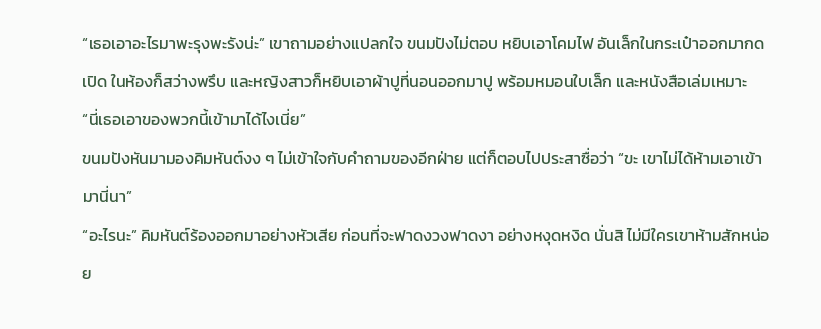“เธอเอาอะไรมาพะรุงพะรังน่ะ” เขาถามอย่างแปลกใจ ขนมปังไม่ตอบ หยิบเอาโคมไฟ อันเล็กในกระเป๋าออกมากดเปิด ในห้องก็สว่างพรึบ และหญิงสาวก็หยิบเอาผ้าปูที่นอนออกมาปู พร้อมหมอนใบเล็ก และหนังสือเล่มเหมาะ
“นี่เธอเอาของพวกนี้เข้ามาได้ไงเนี่ย”
ขนมปังหันมามองคิมหันต์งง ๆ ไม่เข้าใจกับคำถามของอีกฝ่าย แต่ก็ตอบไปประสาซื่อว่า “ขะ เขาไม่ได้ห้ามเอาเข้ามานี่นา”
“อะไรนะ” คิมหันต์ร้องออกมาอย่างหัวเสีย ก่อนที่จะฟาดงวงฟาดงา อย่างหงุดหงิด นั่นสิ ไม่มีใครเขาห้ามสักหน่อย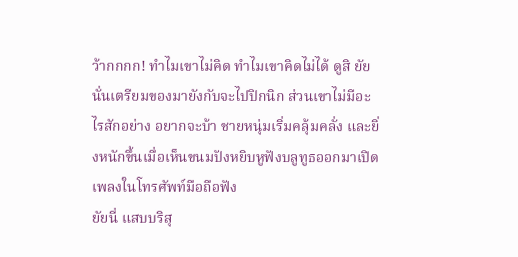ว้ากกกก! ทำไมเขาไม่คิด ทำไมเขาคิดไม่ได้ ดูสิ ยัยนั่นเตรียมของมายังกับจะไปปิกนิก ส่วนเขาไม่มีอะไรสักอย่าง อยากจะบ้า ชายหนุ่มเริ่มคลุ้มคลั่ง และยิ่งหนักขึ้นเมื่อเห็นขนมปังหยิบหูฟังบลูทูธออกมาเปิดเพลงในโทรศัพท์มือถือฟัง
ยัยนี่ แสบบริสุ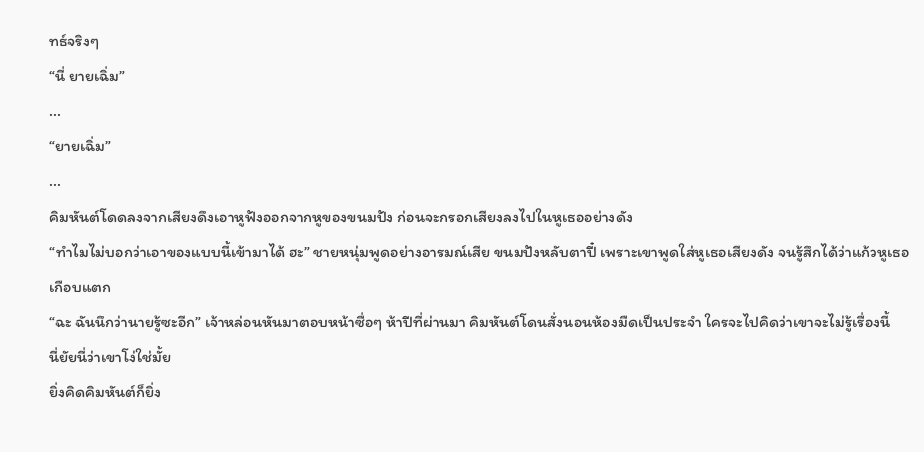ทธ์จริงๆ
“นี่ ยายเฉิ่ม”
...
“ยายเฉิ่ม”
...
คิมหันต์โดดลงจากเสียงดึงเอาหูฟังออกจากหูของขนมปัง ก่อนจะกรอกเสียงลงไปในหูเธออย่างดัง
“ทำไมไม่บอกว่าเอาของแบบนี้เข้ามาได้ ฮะ” ชายหนุ่มพูดอย่างอารมณ์เสีย ขนมปังหลับตาปี๋ เพราะเขาพูดใส่หูเธอเสียงดัง จนรู้สึกได้ว่าแก้วหูเธอเกือบแตก
“ฉะ ฉันนึกว่านายรู้ซะอีก” เจ้าหล่อนหันมาตอบหน้าซื่อๆ ห้าปีที่ผ่านมา คิมหันต์โดนสั่งนอนห้องมืดเป็นประจำ ใครจะไปคิดว่าเขาจะไม่รู้เรื่องนี้
นี่ยัยนี่ว่าเขาโง่ใช่มั้ย
ยิ่งคิดคิมหันต์ก็ยิ่ง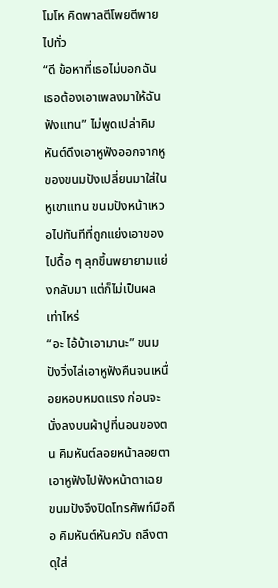โมโห คิดพาลตีโพยตีพายไปทั่ว
“ดี ข้อหาที่เธอไม่บอกฉัน เธอต้องเอาเพลงมาให้ฉันฟังแทน” ไม่พูดเปล่าคิมหันต์ดึงเอาหูฟังออกจากหูของขนมปังเปลี่ยนมาใส่ในหูเขาแทน ขนมปังหน้าเหวอไปทันทีที่ถูกแย่งเอาของไปดื้อ ๆ ลุกขึ้นพยายามแย่งกลับมา แต่ก็ไม่เป็นผลเท่าไหร่
“อะ ไอ้บ้าเอามานะ” ขนมปังวิ่งไล่เอาหูฟังคืนจนเหนื่อยหอบหมดแรง ก่อนจะนั่งลงบนผ้าปูที่นอนของตน คิมหันต์ลอยหน้าลอยตาเอาหูฟังไปฟังหน้าตาเฉย
ขนมปังจึงปิดโทรศัพท์มือถือ คิมหันต์หันควับ ถลึงตาดุใส่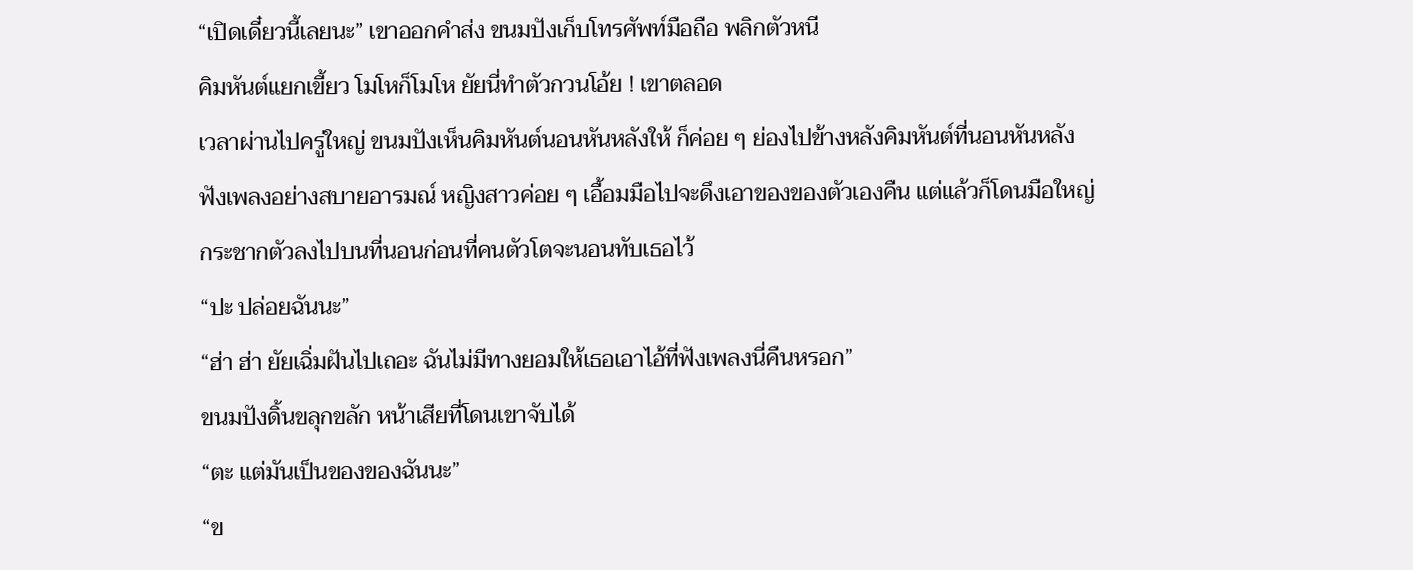“เปิดเดี๋ยวนี้เลยนะ” เขาออกคำส่ง ขนมปังเก็บโทรศัพท์มือถือ พลิกตัวหนี
คิมหันต์แยกเขี้ยว โมโหก็โมโห ยัยนี่ทำตัวกวนโอ้ย ! เขาตลอด
เวลาผ่านไปครู่ใหญ่ ขนมปังเห็นคิมหันต์นอนหันหลังให้ ก็ค่อย ๆ ย่องไปข้างหลังคิมหันต์ที่นอนหันหลังฟังเพลงอย่างสบายอารมณ์ หญิงสาวค่อย ๆ เอื้อมมือไปจะดึงเอาของของตัวเองคืน แต่แล้วก็โดนมือใหญ่กระชากตัวลงไปบนที่นอนก่อนที่คนตัวโตจะนอนทับเธอไว้
“ปะ ปล่อยฉันนะ”
“ฮ่า ฮ่า ยัยเฉิ่มฝันไปเถอะ ฉันไม่มีทางยอมให้เธอเอาไอ้ที่ฟังเพลงนี่คืนหรอก”
ขนมปังดิ้นขลุกขลัก หน้าเสียที่โดนเขาจับได้
“ตะ แต่มันเป็นของของฉันนะ”
“ข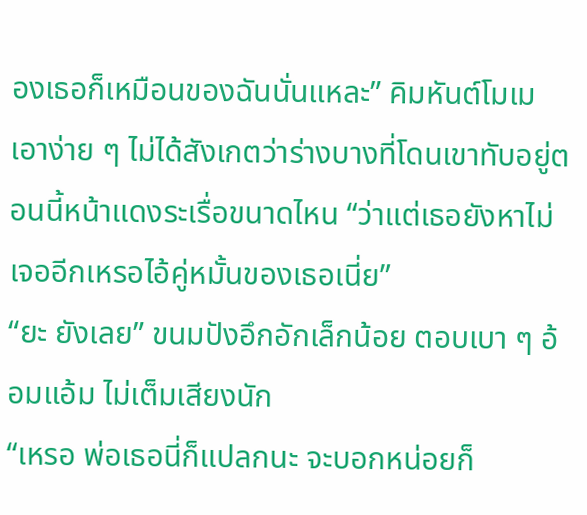องเธอก็เหมือนของฉันนั่นแหละ” คิมหันต์โมเมเอาง่าย ๆ ไม่ได้สังเกตว่าร่างบางที่โดนเขาทับอยู่ตอนนี้หน้าแดงระเรื่อขนาดไหน “ว่าแต่เธอยังหาไม่เจออีกเหรอไอ้คู่หมั้นของเธอเนี่ย”
“ยะ ยังเลย” ขนมปังอึกอักเล็กน้อย ตอบเบา ๆ อ้อมแอ้ม ไม่เต็มเสียงนัก
“เหรอ พ่อเธอนี่ก็แปลกนะ จะบอกหน่อยก็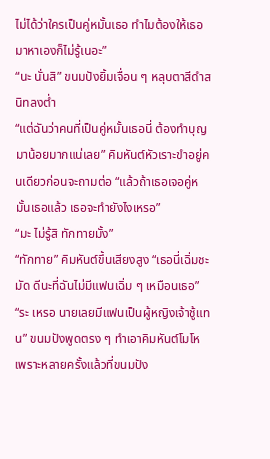ไม่ได้ว่าใครเป็นคู่หมั้นเธอ ทำไมต้องให้เธอมาหาเองก็ไม่รู้เนอะ”
“นะ นั่นสิ” ขนมปังยิ้มเจื่อน ๆ หลุบตาสีดำสนิทลงต่ำ
“แต่ฉันว่าคนที่เป็นคู่หมั้นเธอนี่ ต้องทำบุญมาน้อยมากแน่เลย” คิมหันต์หัวเราะขำอยู่คนเดียวก่อนจะถามต่อ “แล้วถ้าเธอเจอคู่หมั้นเธอแล้ว เธอจะทำยังไงเหรอ”
“มะ ไม่รู้สิ ทักทายมั้ง”
“ทักทาย” คิมหันต์ขึ้นเสียงสูง “เธอนี่เฉิ่มชะมัด ดีนะที่ฉันไม่มีแฟนเฉิ่ม ๆ เหมือนเธอ”
“ระ เหรอ นายเลยมีแฟนเป็นผู้หญิงเจ้าชู้แทน” ขนมปังพูดตรง ๆ ทำเอาคิมหันต์โมโห เพราะหลายครั้งแล้วที่ขนมปัง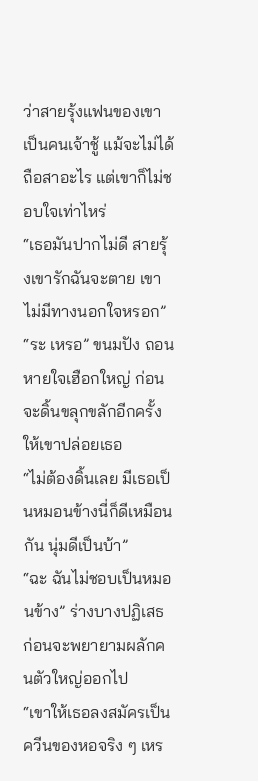ว่าสายรุ้งแฟนของเขาเป็นคนเจ้าชู้ แม้จะไม่ได้ถือสาอะไร แต่เขาก็ไม่ชอบใจเท่าไหร่
“เธอมันปากไม่ดี สายรุ้งเขารักฉันจะตาย เขาไม่มีทางนอกใจหรอก”
“ระ เหรอ” ขนมปัง ถอนหายใจเฮือกใหญ่ ก่อนจะดิ้นขลุกขลักอีกครั้งให้เขาปล่อยเธอ
“ไม่ต้องดิ้นเลย มีเธอเป็นหมอนข้างนี่ก็ดีเหมือนกัน นุ่มดีเป็นบ้า”
“ฉะ ฉันไม่ชอบเป็นหมอนข้าง” ร่างบางปฏิเสธ ก่อนจะพยายามผลักคนตัวใหญ่ออกไป
“เขาให้เธอลงสมัครเป็นควีนของหอจริง ๆ เหร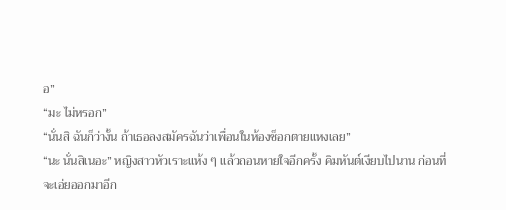อ”
“มะ ไม่หรอก”
“นั่นสิ ฉันก็ว่างั้น ถ้าเธอลงสมัครฉันว่าเพื่อนในห้องช็อกตายแหงเลย”
“นะ นั่นสิเนอะ” หญิงสาวหัวเราะแห้ง ๆ แล้วถอนหายใจอีกครั้ง คิมหันต์เงียบไปนาน ก่อนที่จะเอ่ยออกมาอีก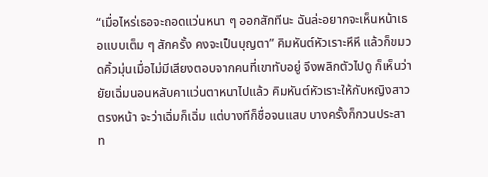“เมื่อไหร่เธอจะถอดแว่นหนา ๆ ออกสักทีนะ ฉันล่ะอยากจะเห็นหน้าเธอแบบเต็ม ๆ สักครั้ง คงจะเป็นบุญตา” คิมหันต์หัวเราะหึหึ แล้วก็ขมวดคิ้วมุ่นเมื่อไม่มีเสียงตอบจากคนที่เขาทับอยู่ จึงพลิกตัวไปดู ก็เห็นว่ายัยเฉิ่มนอนหลับคาแว่นตาหนาไปแล้ว คิมหันต์หัวเราะให้กับหญิงสาวตรงหน้า จะว่าเฉิ่มก็เฉิ่ม แต่บางทีก็ชื่อจนแสบ บางครั้งก็กวนประสาท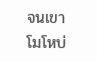จนเขาโมโหบ่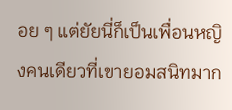อย ๆ แต่ยัยนี่ก็เป็นเพื่อนหญิงคนเดียวที่เขายอมสนิทมาก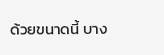ด้วยขนาดนี้ บาง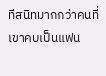ทีสนิทมากกว่าคนที่เขาคบเป็นแฟน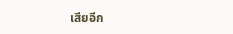เสียอีก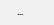...